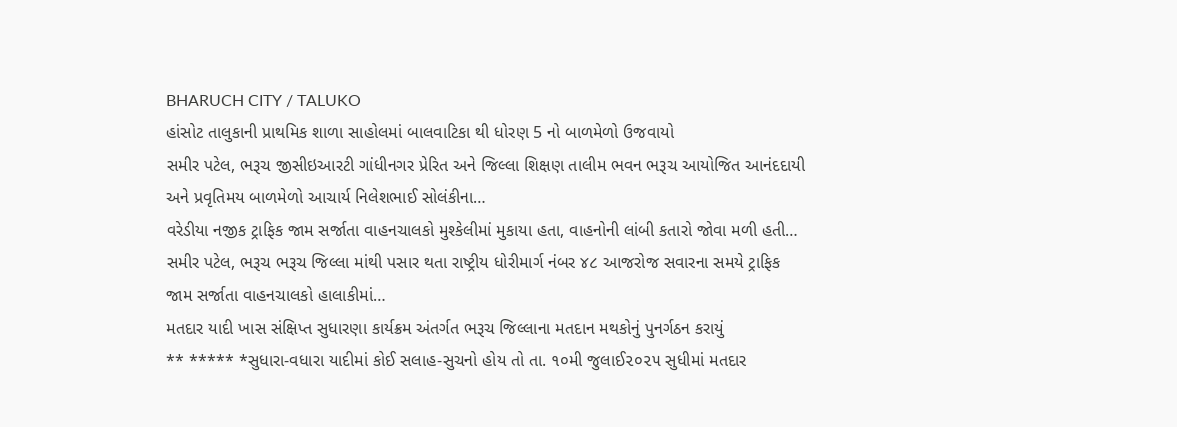BHARUCH CITY / TALUKO
હાંસોટ તાલુકાની પ્રાથમિક શાળા સાહોલમાં બાલવાટિકા થી ધોરણ 5 નો બાળમેળો ઉજવાયો
સમીર પટેલ, ભરૂચ જીસીઇઆરટી ગાંધીનગર પ્રેરિત અને જિલ્લા શિક્ષણ તાલીમ ભવન ભરૂચ આયોજિત આનંદદાયી અને પ્રવૃતિમય બાળમેળો આચાર્ય નિલેશભાઈ સોલંકીના…
વરેડીયા નજીક ટ્રાફિક જામ સર્જાતા વાહનચાલકો મુશ્કેલીમાં મુકાયા હતા, વાહનોની લાંબી કતારો જોવા મળી હતી…
સમીર પટેલ, ભરૂચ ભરૂચ જિલ્લા માંથી પસાર થતા રાષ્ટ્રીય ધોરીમાર્ગ નંબર ૪૮ આજરોજ સવારના સમયે ટ્રાફિક જામ સર્જાતા વાહનચાલકો હાલાકીમાં…
મતદાર યાદી ખાસ સંક્ષિપ્ત સુધારણા કાર્યક્રમ અંતર્ગત ભરૂચ જિલ્લાના મતદાન મથકોનું પુનર્ગઠન કરાયું
** ***** *સુધારા-વધારા યાદીમાં કોઈ સલાહ-સુચનો હોય તો તા. ૧૦મી જુલાઈ૨૦૨૫ સુધીમાં મતદાર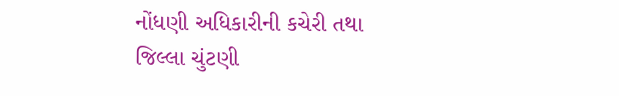નોંધણી અધિકારીની કચેરી તથા જિલ્લા ચુંટણી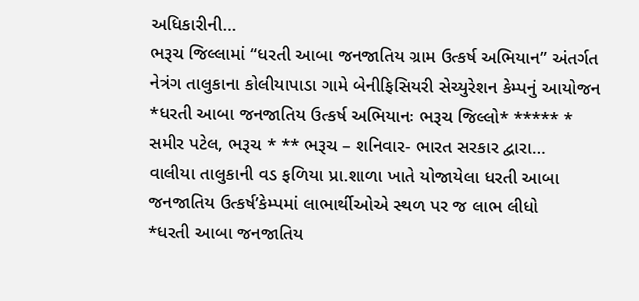અધિકારીની…
ભરૂચ જિલ્લામાં “ધરતી આબા જનજાતિય ગ્રામ ઉત્કર્ષ અભિયાન” અંતર્ગત નેત્રંગ તાલુકાના કોલીયાપાડા ગામે બેનીફિસિયરી સેચ્યુરેશન કેમ્પનું આયોજન
*ધરતી આબા જનજાતિય ઉત્કર્ષ અભિયાનઃ ભરૂચ જિલ્લો* ***** * સમીર પટેલ, ભરૂચ * ** ભરૂચ – શનિવાર- ભારત સરકાર દ્વારા…
વાલીયા તાલુકાની વડ ફળિયા પ્રા.શાળા ખાતે યોજાયેલા ધરતી આબા જનજાતિય ઉત્કર્ષ’કેમ્પમાં લાભાર્થીઓએ સ્થળ પર જ લાભ લીધો
*ધરતી આબા જનજાતિય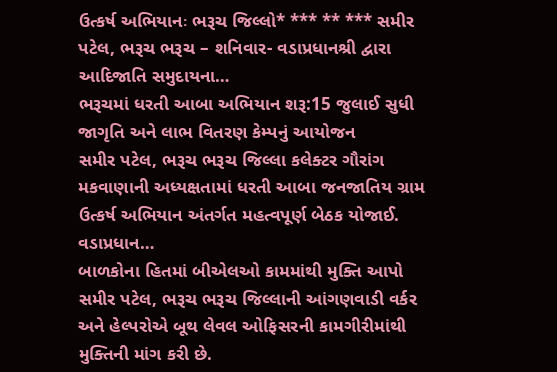ઉત્કર્ષ અભિયાનઃ ભરૂચ જિલ્લો* *** ** *** સમીર પટેલ, ભરૂચ ભરૂચ – શનિવાર- વડાપ્રધાનશ્રી દ્વારા આદિજાતિ સમુદાયના…
ભરૂચમાં ધરતી આબા અભિયાન શરૂ:15 જુલાઈ સુધી જાગૃતિ અને લાભ વિતરણ કેમ્પનું આયોજન
સમીર પટેલ, ભરૂચ ભરૂચ જિલ્લા કલેક્ટર ગૌરાંગ મકવાણાની અધ્યક્ષતામાં ધરતી આબા જનજાતિય ગ્રામ ઉત્કર્ષ અભિયાન અંતર્ગત મહત્વપૂર્ણ બેઠક યોજાઈ. વડાપ્રધાન…
બાળકોના હિતમાં બીએલઓ કામમાંથી મુક્તિ આપો
સમીર પટેલ, ભરૂચ ભરૂચ જિલ્લાની આંગણવાડી વર્કર અને હેલ્પરોએ બૂથ લેવલ ઓફિસરની કામગીરીમાંથી મુક્તિની માંગ કરી છે.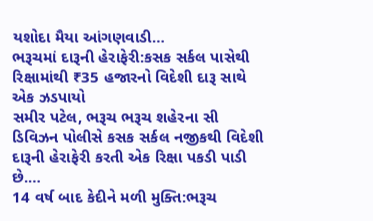યશોદા મૈયા આંગણવાડી…
ભરૂચમાં દારૂની હેરાફેરી:કસક સર્કલ પાસેથી રિક્ષામાંથી ₹35 હજારનો વિદેશી દારૂ સાથે એક ઝડપાયો
સમીર પટેલ, ભરૂચ ભરૂચ શહેરના સી ડિવિઝન પોલીસે કસક સર્કલ નજીકથી વિદેશી દારૂની હેરાફેરી કરતી એક રિક્ષા પકડી પાડી છે.…
14 વર્ષ બાદ કેદીને મળી મુક્તિ:ભરૂચ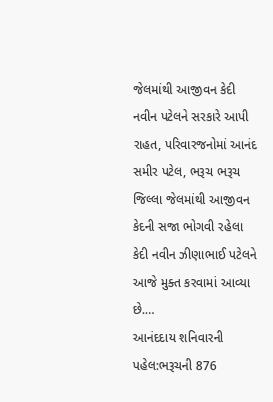જેલમાંથી આજીવન કેદી નવીન પટેલને સરકારે આપી રાહત, પરિવારજનોમાં આનંદ
સમીર પટેલ, ભરૂચ ભરૂચ જિલ્લા જેલમાંથી આજીવન કેદની સજા ભોગવી રહેલા કેદી નવીન ઝીણાભાઈ પટેલને આજે મુક્ત કરવામાં આવ્યા છે.…
આનંદદાય શનિવારની પહેલ:ભરૂચની 876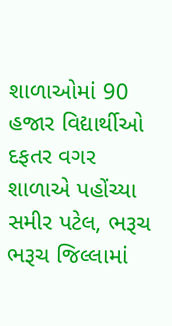શાળાઓમાં 90 હજાર વિદ્યાર્થીઓ દફતર વગર શાળાએ પહોંચ્યા
સમીર પટેલ, ભરૂચ ભરૂચ જિલ્લામાં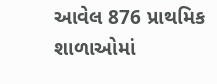આવેલ 876 પ્રાથમિક શાળાઓમાં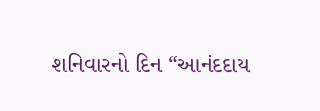શનિવારનો દિન “આનંદદાય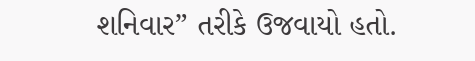શનિવાર” તરીકે ઉજવાયો હતો.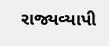રાજ્યવ્યાપી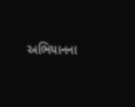અભિયાનના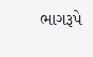ભાગરૂપે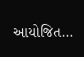આયોજિત…